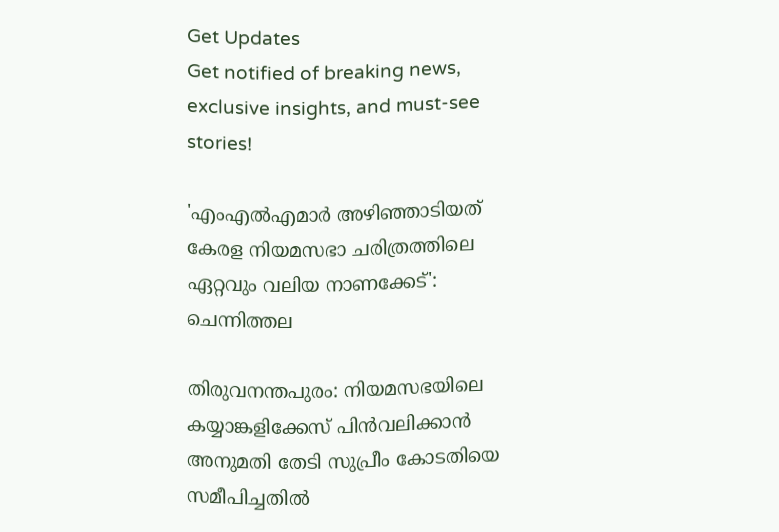Get Updates
Get notified of breaking news, exclusive insights, and must-see stories!

'എംഎൽഎമാർ അഴിഞ്ഞാടിയത് കേരള നിയമസഭാ ചരിത്രത്തിലെ ഏറ്റവും വലിയ നാണക്കേട്': ചെന്നിത്തല

തിരുവനന്തപുരം: നിയമസഭയിലെ കയ്യാങ്കളിക്കേസ് പിന്‍വലിക്കാന്‍ അനുമതി തേടി സുപ്രീം കോടതിയെ സമീപിച്ചതില്‍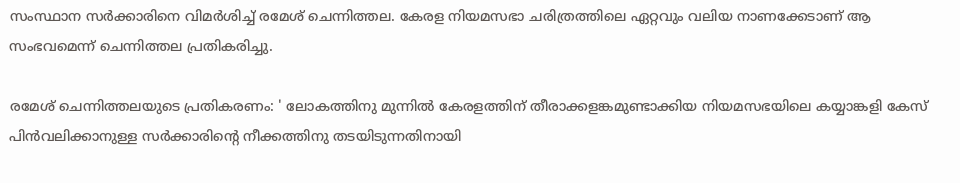സംസ്ഥാന സര്‍ക്കാരിനെ വിമര്‍ശിച്ച് രമേശ് ചെന്നിത്തല. കേരള നിയമസഭാ ചരിത്രത്തിലെ ഏറ്റവും വലിയ നാണക്കേടാണ് ആ സംഭവമെന്ന് ചെന്നിത്തല പ്രതികരിച്ചു.

രമേശ് ചെന്നിത്തലയുടെ പ്രതികരണം: ' ലോകത്തിനു മുന്നിൽ കേരളത്തിന് തീരാക്കളങ്കമുണ്ടാക്കിയ നിയമസഭയിലെ കയ്യാങ്കളി കേസ് പിൻവലിക്കാനുള്ള സർക്കാരിന്റെ നീക്കത്തിനു തടയിടുന്നതിനായി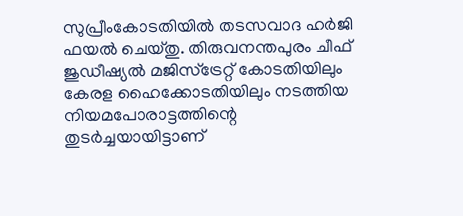സുപ്രീംകോടതിയിൽ തടസവാദ ഹർജി ഫയൽ ചെയ്തു. തിരുവനന്തപുരം ചീഫ് ജുഡീഷ്യൽ മജിസ്‌ട്രേറ്റ് കോടതിയിലും കേരള ഹൈക്കോടതിയിലും നടത്തിയ നിയമപോരാട്ടത്തിന്റെ തുടർച്ചയായിട്ടാണ്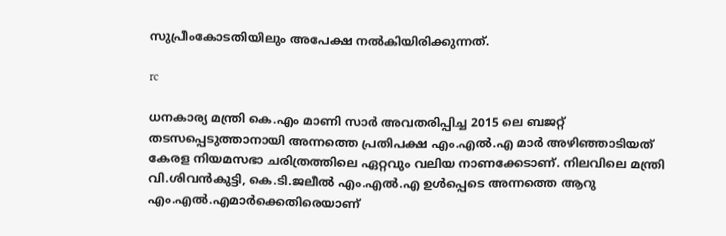സുപ്രീംകോടതിയിലും അപേക്ഷ നൽകിയിരിക്കുന്നത്.

rc

ധനകാര്യ മന്ത്രി കെ.എം മാണി സാർ അവതരിപ്പിച്ച 2015 ലെ ബജറ്റ് തടസപ്പെടുത്താനായി അന്നത്തെ പ്രതിപക്ഷ എം.എൽ.എ മാർ അഴിഞ്ഞാടിയത് കേരള നിയമസഭാ ചരിത്രത്തിലെ ഏറ്റവും വലിയ നാണക്കേടാണ്. നിലവിലെ മന്ത്രി വി.ശിവൻകുട്ടി, കെ.ടി.ജലീൽ എം.എൽ.എ ഉൾപ്പെടെ അന്നത്തെ ആറു എം.എൽ.എമാർക്കെതിരെയാണ്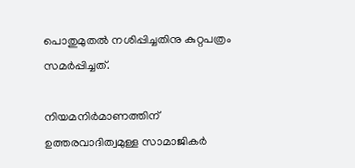പൊതുമുതൽ നശിപ്പിച്ചതിനു കുറ്റപത്രം സമർപ്പിച്ചത്.

നിയമനിർമാണത്തിന് ഉത്തരവാദിത്വമുള്ള സാമാജികർ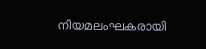നിയമലംഘകരായി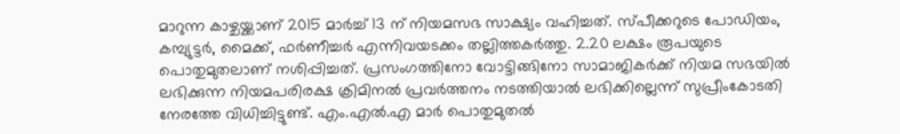മാറുന്ന കാഴ്ചയ്ക്കാണ് 2015 മാർച്ച് 13 ന് നിയമസഭ സാക്ഷ്യം വഹിച്ചത്. സ്പീക്കറുടെ പോഡിയം, കമ്പ്യുട്ടർ, മൈക്ക്, ഫർണീച്ചർ എന്നിവയടക്കം തല്ലിത്തകർത്തു. 2.20 ലക്ഷം രൂപയുടെ പൊതുമുതലാണ് നശിപ്പിച്ചത്. പ്രസംഗത്തിനോ വോട്ടിങ്ങിനോ സാമാജികർക്ക് നിയമ സഭയിൽ ലഭിക്കുന്ന നിയമപരിരക്ഷ ക്രിമിനൽ പ്രവർത്തനം നടത്തിയാൽ ലഭിക്കില്ലെന്ന് സുപ്രീംകോടതി നേരത്തേ വിധിച്ചിട്ടുണ്ട്. എം.എൽ.എ മാർ പൊതുമുതൽ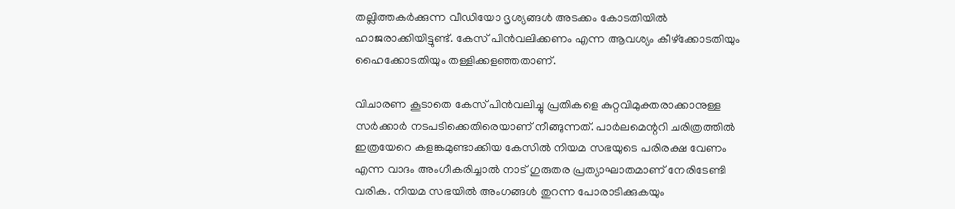തല്ലിത്തകർക്കുന്ന വീഡിയോ ദൃശ്യങ്ങൾ അടക്കം കോടതിയിൽ ഹാജരാക്കിയിട്ടുണ്ട്. കേസ് പിൻവലിക്കണം എന്ന ആവശ്യം കീഴ്ക്കോടതിയും ഹൈക്കോടതിയും തള്ളിക്കളഞ്ഞതാണ്‌.

വിചാരണ കൂടാതെ കേസ് പിൻവലിച്ചു പ്രതികളെ കുറ്റവിമുക്തരാക്കാനുള്ള സർക്കാർ നടപടിക്കെതിരെയാണ് നീങ്ങുന്നത്. പാർലമെന്ററി ചരിത്രത്തിൽ ഇത്രയേറെ കളങ്കമുണ്ടാക്കിയ കേസിൽ നിയമ സഭയുടെ പരിരക്ഷ വേണം എന്ന വാദം അംഗീകരിച്ചാൽ നാട് ഗുരുതര പ്രത്യാഘാതമാണ് നേരിടേണ്ടി വരിക. നിയമ സഭയിൽ അംഗങ്ങൾ തുറന്ന പോരാടിക്കുകയും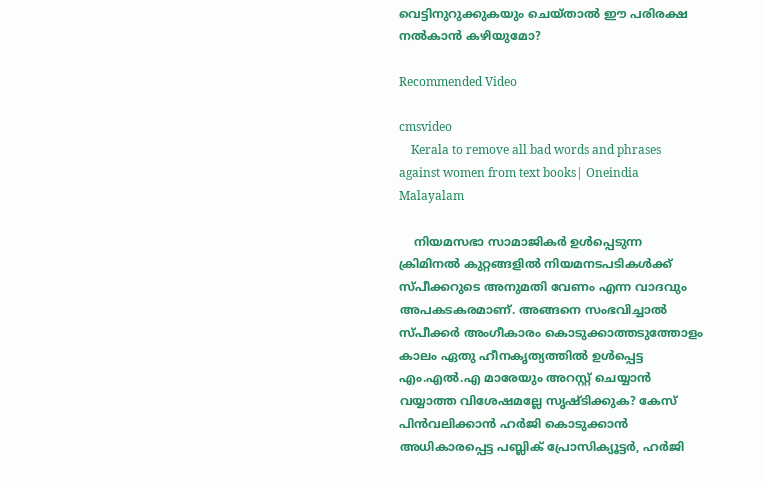വെട്ടിനുറുക്കുകയും ചെയ്താൽ ഈ പരിരക്ഷ നൽകാൻ കഴിയുമോ?

Recommended Video

cmsvideo
    Kerala to remove all bad words and phrases against women from text books| Oneindia Malayalam

    നിയമസഭാ സാമാജികർ ഉൾപ്പെടുന്ന ക്രിമിനൽ കുറ്റങ്ങളിൽ നിയമനടപടികൾക്ക് സ്പീക്കറുടെ അനുമതി വേണം എന്ന വാദവും അപകടകരമാണ്. അങ്ങനെ സംഭവിച്ചാൽ സ്പീക്കർ അംഗീകാരം കൊടുക്കാത്തടുത്തോളം കാലം ഏതു ഹീനകൃത്യത്തിൽ ഉൾപ്പെട്ട എം.എൽ.എ മാരേയും അറസ്റ്റ് ചെയ്യാൻ വയ്യാത്ത വിശേഷമല്ലേ സൃഷ്ടിക്കുക? കേസ് പിൻവലിക്കാൻ ഹർജി കൊടുക്കാൻ അധികാരപ്പെട്ട പബ്ലിക് പ്രോസിക്യൂട്ടർ, ഹർജി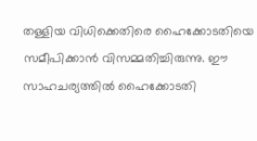തള്ളിയ വിധിക്കെതിരെ ഹൈക്കോടതിയെ സമീപിക്കാൻ വിസമ്മതിച്ചിരുന്നു. ഈ സാഹചര്യത്തിൽ ഹൈക്കോടതി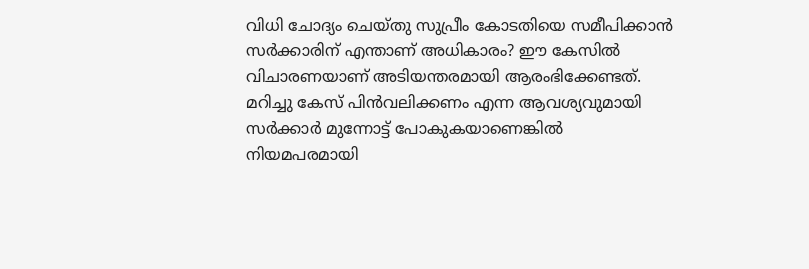വിധി ചോദ്യം ചെയ്തു സുപ്രീം കോടതിയെ സമീപിക്കാൻ സർക്കാരിന് എന്താണ് അധികാരം? ഈ കേസിൽ വിചാരണയാണ് അടിയന്തരമായി ആരംഭിക്കേണ്ടത്. മറിച്ചു കേസ് പിൻവലിക്കണം എന്ന ആവശ്യവുമായി സർക്കാർ മുന്നോട്ട് പോകുകയാണെങ്കിൽ നിയമപരമായി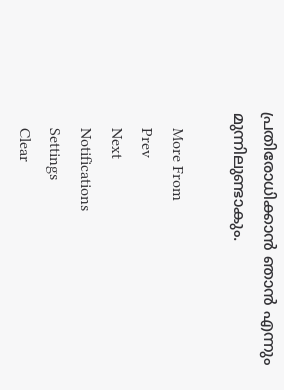പ്രതിരോധിക്കാൻ ഞാൻ എന്നും മുന്നിലുണ്ടാകും.

    More From
    Prev
    Next
    Notifications
    Settings
    Clear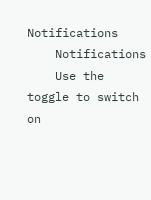Notifications
    Notifications
    Use the toggle to switch on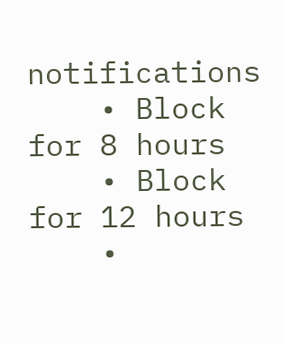notifications
    • Block for 8 hours
    • Block for 12 hours
    •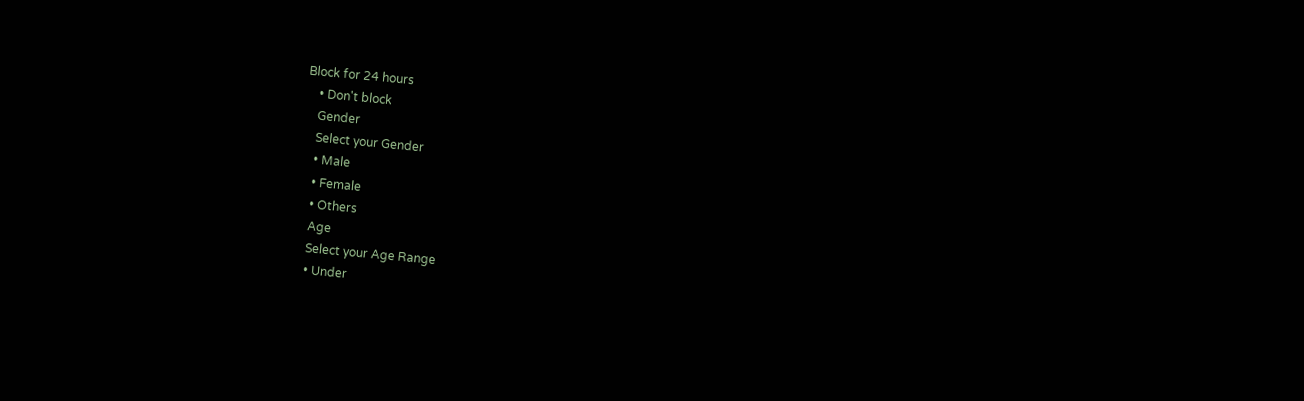Block for 24 hours
    • Don't block
    Gender
    Select your Gender
    • Male
    • Female
    • Others
    Age
    Select your Age Range
    • Under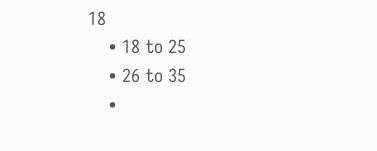18
    • 18 to 25
    • 26 to 35
    •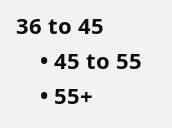36 to 45
    • 45 to 55
    • 55+